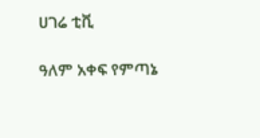ሀገሬ ቲቪ

ዓለም አቀፍ የምጣኔ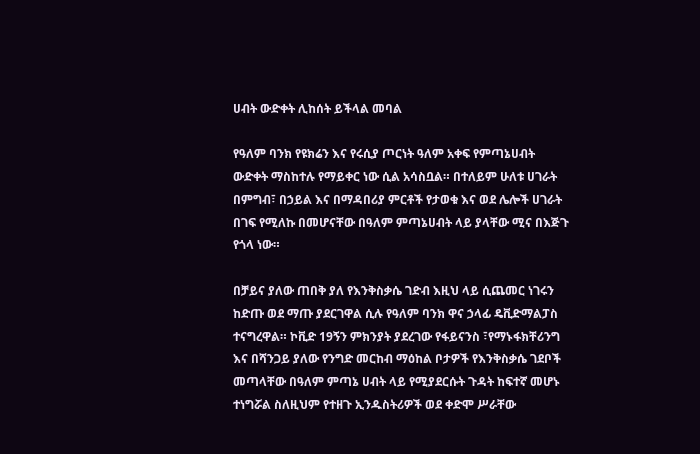ሀብት ውድቀት ሊከሰት ይችላል መባል

የዓለም ባንክ የዩክሬን እና የሩሲያ ጦርነት ዓለም አቀፍ የምጣኔሀብት ውድቀት ማስከተሉ የማይቀር ነው ሲል አሳስቧል። በተለይም ሁለቱ ሀገራት በምግብ፣ በኃይል እና በማዳበሪያ ምርቶች የታወቁ እና ወደ ሌሎች ሀገራት በገፍ የሚለኩ በመሆናቸው በዓለም ምጣኔሀብት ላይ ያላቸው ሚና በእጅጉ የጎላ ነው።

በቻይና ያለው ጠበቅ ያለ የእንቅስቃሴ ገድብ እዚህ ላይ ሲጨመር ነገሩን ከድጡ ወደ ማጡ ያደርገዋል ሲሉ የዓለም ባንክ ዋና ኃላፊ ዴቪድማልፓስ ተናግረዋል። ኮቪድ 19ኝን ምክንያት ያደረገው የፋይናንስ ፣የማኑፋክቸሪንግ እና በሻንጋይ ያለው የንግድ መርከብ ማዕከል ቦታዎች የእንቅስቃሴ ገደቦች መጣላቸው በዓለም ምጣኔ ሀብት ላይ የሚያደርሱት ጉዳት ከፍተኛ መሆኑ ተነግሯል ስለዚህም የተዘጉ ኢንዱስትሪዎች ወደ ቀድሞ ሥራቸው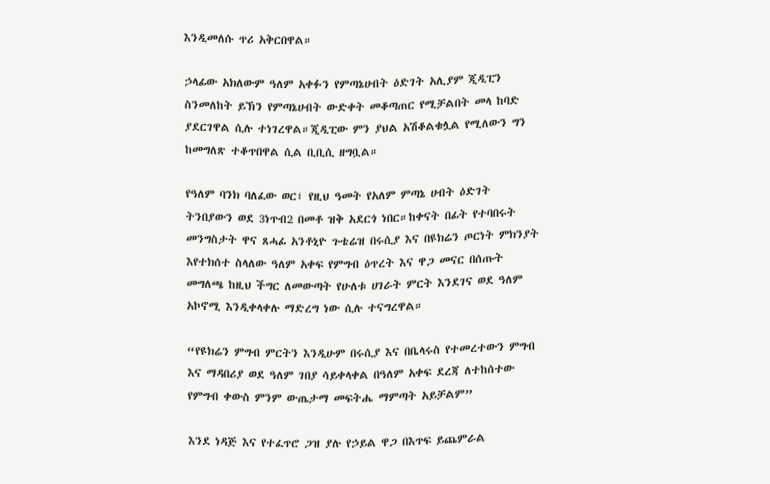እንዲመለሱ ጥሪ አቅርበዋል።

ኃላፊው አክለውም ዓለም አቀፉን የምጣኔሀብት ዕድገት አሊያም ጂዲፒን ስንመለከት ይኽን የምጣኔሀብት ውድቀት መቆጣጠር የሚቻልበት መላ ከባድ ያደርገዋል ሲሉ ተነገረዋል።ጂዲፒው ምን ያህል አሽቆልቁሏል የሚለውን ግን ከመግለጽ ተቆጥበዋል ሲል ቢቢሲ ዘግቧል።

የዓለም ባንክ ባለፈው ወር፣ የዚህ ዓመት የአለም ምጣኔ ሀብት ዕድገት ትንበያውን ወደ 3ነጥብ2 በመቶ ዝቅ አደርጎ ነበር።ከቀናት በፊት የተባበሩት መንግስታት ዋና ጸሓፊ አንቶኒዮ ጉቴሬዝ በሩሲያ እና በዩክሬን ጦርነት ምክንያት እየተክሰተ ስላለው ዓለም አቀፍ የምግብ ዕጥረት እና ዋጋ መናር በሰጡት መግለጫ ከዚህ ችግር ለመውጣት የሁለቱ ሀገራት ምርት እንደገና ወደ ዓለም አኮኖሚ እንዲቀላቀሉ ማድረግ ነው ሲሉ ተናግረዋል።

“የዩክሬን ምግብ ምርትን እንዲሁም በሩሲያ እና በቤላሩስ የተመረተውን ምግብ እና ማዳበሪያ ወደ ዓለም ገበያ ሳይቀላቀል በዓለም አቀፍ ደረጃ ለተከሰተው የምግብ ቀውስ ምንም ውጤታማ መፍትሔ ማምጣት አይቻልም”

እንደ ነዳጅ እና የተፈጥሮ ጋዝ ያሉ የኃይል ዋጋ በእጥፍ ይጨምራል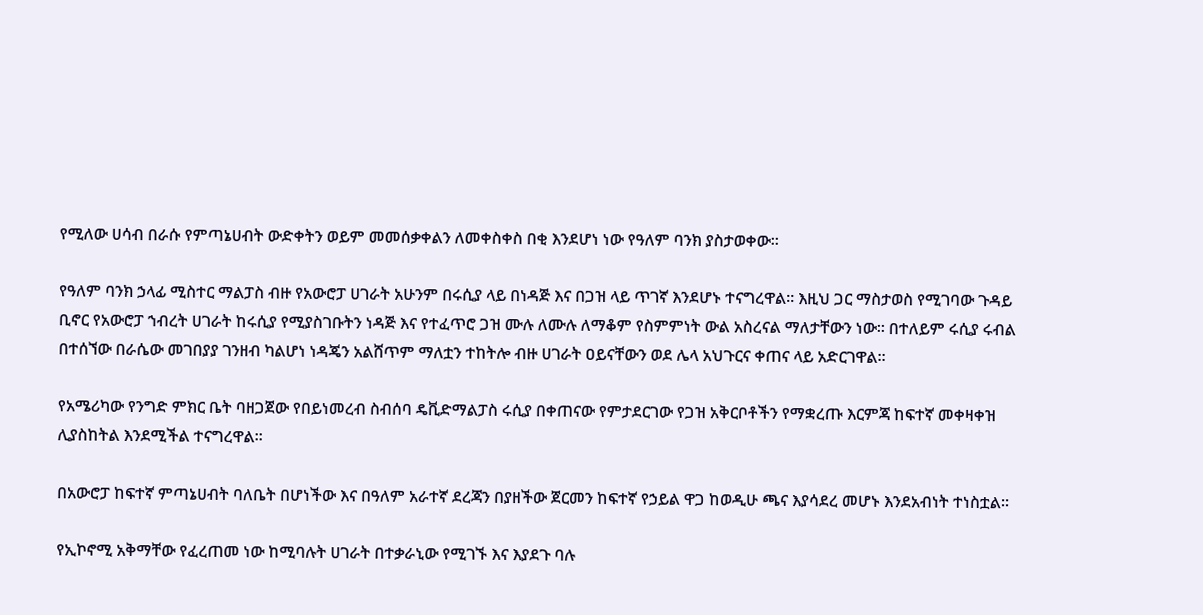የሚለው ሀሳብ በራሱ የምጣኔሀብት ውድቀትን ወይም መመሰቃቀልን ለመቀስቀስ በቂ እንደሆነ ነው የዓለም ባንክ ያስታወቀው።

የዓለም ባንክ ኃላፊ ሚስተር ማልፓስ ብዙ የአውሮፓ ሀገራት አሁንም በሩሲያ ላይ በነዳጅ እና በጋዝ ላይ ጥገኛ እንደሆኑ ተናግረዋል። እዚህ ጋር ማስታወስ የሚገባው ጉዳይ ቢኖር የአውሮፓ ኀብረት ሀገራት ከሩሲያ የሚያስገቡትን ነዳጅ እና የተፈጥሮ ጋዝ ሙሉ ለሙሉ ለማቆም የስምምነት ውል አስረናል ማለታቸውን ነው። በተለይም ሩሲያ ሩብል በተሰኘው በራሴው መገበያያ ገንዘብ ካልሆነ ነዳጄን አልሸጥም ማለቷን ተከትሎ ብዙ ሀገራት ዐይናቸውን ወደ ሌላ አህጉርና ቀጠና ላይ አድርገዋል።

የአሜሪካው የንግድ ምክር ቤት ባዘጋጀው የበይነመረብ ስብሰባ ዴቪድማልፓስ ሩሲያ በቀጠናው የምታደርገው የጋዝ አቅርቦቶችን የማቋረጡ እርምጃ ከፍተኛ መቀዛቀዝ ሊያስከትል እንደሚችል ተናግረዋል።

በአውሮፓ ከፍተኛ ምጣኔሀብት ባለቤት በሆነችው እና በዓለም አራተኛ ደረጃን በያዘችው ጀርመን ከፍተኛ የኃይል ዋጋ ከወዲሁ ጫና እያሳደረ መሆኑ እንደአብነት ተነስቷል።

የኢኮኖሚ አቅማቸው የፈረጠመ ነው ከሚባሉት ሀገራት በተቃራኒው የሚገኙ እና እያደጉ ባሉ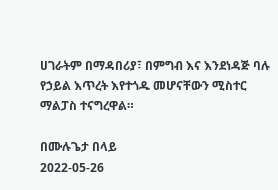ሀገራትም በማዳበሪያ፣ በምግብ እና እንደነዳጅ ባሉ የኃይል እጥረት እየተጎዱ መሆናቸውን ሚስተር ማልፓስ ተናግረዋል።

በሙሉጌታ በላይ
2022-05-26